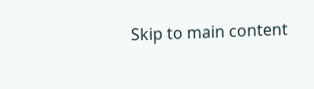Skip to main content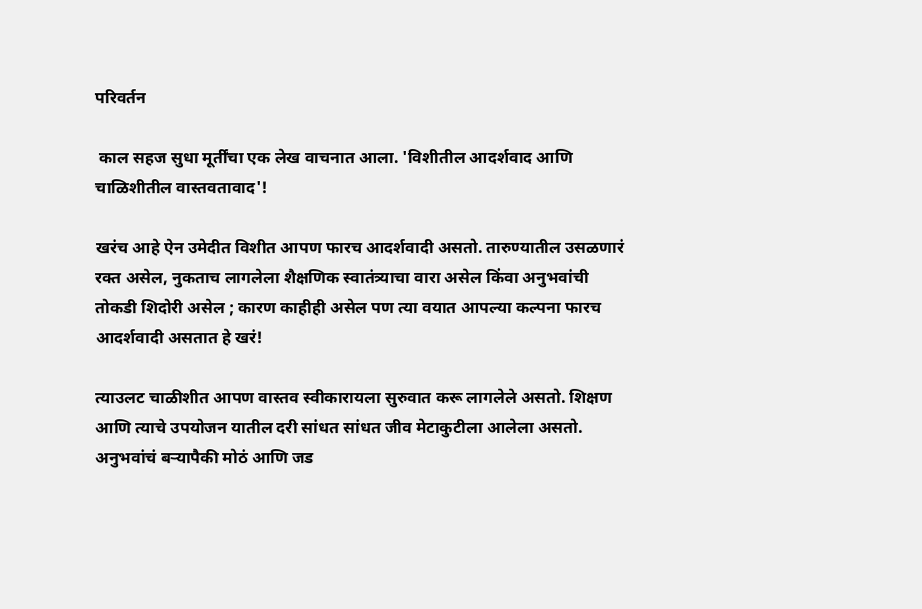परिवर्तन

 काल सहज सुधा मूर्तींचा एक लेख वाचनात आला. 'विशीतील आदर्शवाद आणि चाळिशीतील वास्तवतावाद'!

खरंच आहे ऐन उमेदीत विशीत आपण फारच आदर्शवादी असतो. तारुण्यातील उसळणारं रक्त असेल, नुकताच लागलेला शैक्षणिक स्वातंत्र्याचा वारा असेल किंवा अनुभवांची तोकडी शिदोरी असेल ; कारण काहीही असेल पण त्या वयात आपल्या कल्पना फारच आदर्शवादी असतात हे खरं!

त्याउलट चाळीशीत आपण वास्तव स्वीकारायला सुरुवात करू लागलेले असतो. शिक्षण आणि त्याचे उपयोजन यातील दरी सांधत सांधत जीव मेटाकुटीला आलेला असतो. अनुभवांचं बऱ्यापैकी मोठं आणि जड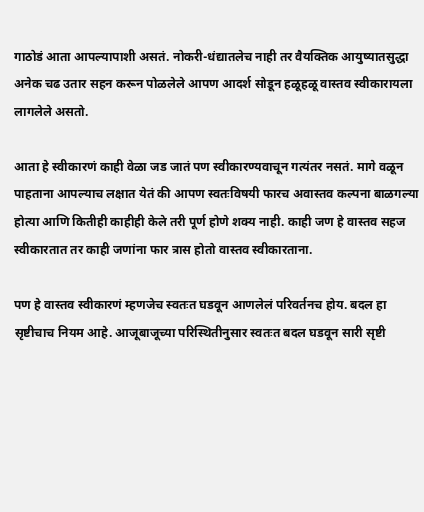गाठोडं आता आपल्यापाशी असतं. नोकरी-धंद्यातलेच नाही तर वैयक्तिक आयुष्यातसुद्धा अनेक चढ उतार सहन करून पोळलेले आपण आदर्श सोडून हळूहळू वास्तव स्वीकारायला लागलेले असतो.

आता हे स्वीकारणं काही वेळा जड जातं पण स्वीकारण्यवाचून गत्यंतर नसतं. मागे वळून पाहताना आपल्याच लक्षात येतं की आपण स्वतःविषयी फारच अवास्तव कल्पना बाळगल्या होत्या आणि कितीही काहीही केले तरी पूर्ण होणे शक्य नाही. काही जण हे वास्तव सहज स्वीकारतात तर काही जणांना फार त्रास होतो वास्तव स्वीकारताना.

पण हे वास्तव स्वीकारणं म्हणजेच स्वतःत घडवून आणलेलं परिवर्तनच होय. बदल हा सृष्टीचाच नियम आहे. आजूबाजूच्या परिस्थितीनुसार स्वतःत बदल घडवून सारी सृष्टी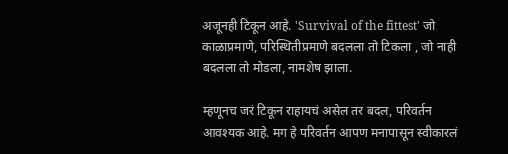अजूनही टिकून आहे. 'Survival of the fittest' जो काळाप्रमाणे, परिस्थितीप्रमाणे बदलला तो टिकला , जो नाही बदलला तो मोडला, नामशेष झाला.

म्हणूनच जरं टिकून राहायचं असेल तर बदल, परिवर्तन आवश्यक आहे. मग हे परिवर्तन आपण मनापासून स्वीकारलं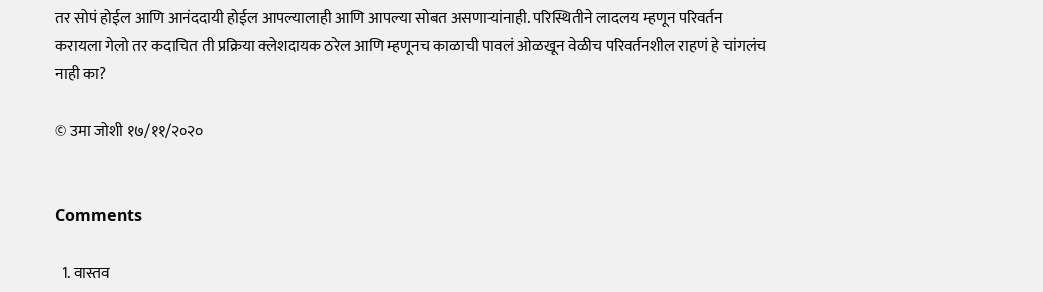तर सोपं होईल आणि आनंददायी होईल आपल्यालाही आणि आपल्या सोबत असणाऱ्यांनाही. परिस्थितीने लादलय म्हणून परिवर्तन करायला गेलो तर कदाचित ती प्रक्रिया क्लेशदायक ठरेल आणि म्हणूनच काळाची पावलं ओळखून वेळीच परिवर्तनशील राहणं हे चांगलंच नाही का?

© उमा जोशी १७/११/२०२०


Comments

  1. वास्तव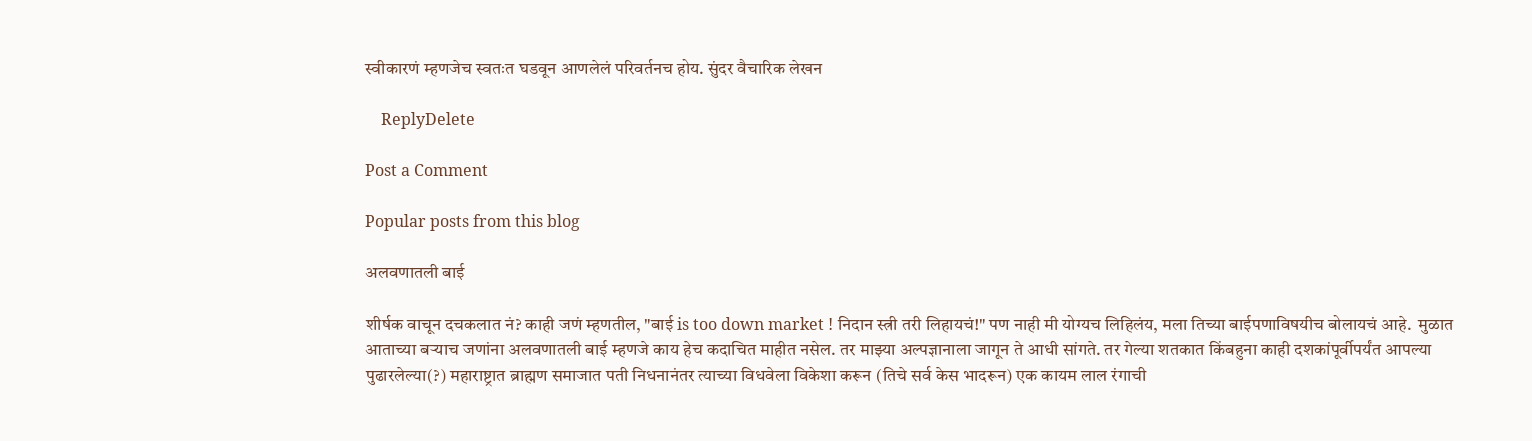स्वीकारणं म्हणजेच स्वतःत घडवून आणलेलं परिवर्तनच होय. सुंदर वैचारिक लेखन

    ReplyDelete

Post a Comment

Popular posts from this blog

अलवणातली बाई

शीर्षक वाचून दचकलात नं? काही जणं म्हणतील, "बाई is too down market ! निदान स्त्री तरी लिहायचं!" पण नाही मी योग्यच लिहिलंय, मला तिच्या बाईपणाविषयीच बोलायचं आहे.  मुळात आताच्या बऱ्याच जणांना अलवणातली बाई म्हणजे काय हेच कदाचित माहीत नसेल. तर माझ्या अल्पज्ञानाला जागून ते आधी सांगते. तर गेल्या शतकात किंबहुना काही दशकांपूर्वीपर्यंत आपल्या पुढारलेल्या(?) महाराष्ट्रात ब्राह्मण समाजात पती निधनानंतर त्याच्या विधवेला विकेशा करून (तिचे सर्व केस भादरून) एक कायम लाल रंगाची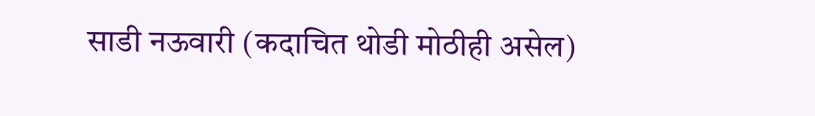साडी नऊवारी (कदाचित थोडी मोठीही असेल)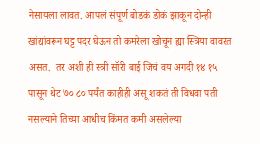नेसायला लावत. आपलं संपूर्ण बोडकं डोकं झाकून दोन्ही खांद्यांवरून घट्ट पदर घेऊन तो कमरेला खोचून ह्या स्त्रिया वावरत असत.  तर अशी ही स्त्री सॉरी बाई जिचं वय अगदी १४ १५ पासून थेट ७० ८० पर्यंत काहीही असू शकतं ती विधवा पती नसल्याने तिच्या आधीच किंमत कमी असलेल्या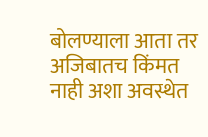बोलण्याला आता तर अजिबातच किंमत नाही अशा अवस्थेत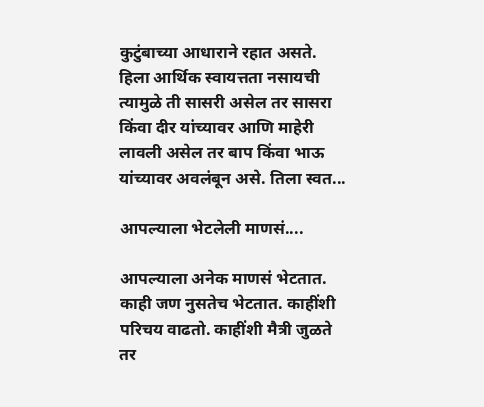कुटुंबाच्या आधाराने रहात असते. हिला आर्थिक स्वायत्तता नसायची त्यामुळे ती सासरी असेल तर सासरा किंवा दीर यांच्यावर आणि माहेरी लावली असेल तर बाप किंवा भाऊ यांच्यावर अवलंबून असे. तिला स्वत...

आपल्याला भेटलेली माणसं....

आपल्याला अनेक माणसं भेटतात. काही जण नुसतेच भेटतात. काहींशी परिचय वाढतो. काहींशी मैत्री जुळते तर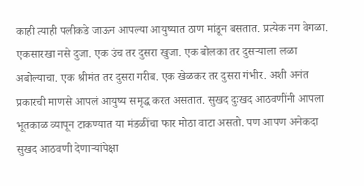काही त्याही पलीकडे जाऊन आपल्या आयुष्यात ठाण मांडून बसतात. प्रत्येक नग वेगळा. एकसारखा नसे दुजा. एक उंच तर दुसरा खुजा. एक बोलका तर दुसऱ्याला लळा अबोल्याचा. एक श्रीमंत तर दुसरा गरीब. एक खेळकर तर दुसरा गंभीर. अशी अनंत प्रकारची माणसे आपलं आयुष्य समृद्ध करत असतात. सुखद दुःखद आठवणींनी आपला भूतकाळ व्यापून टाकण्यात या मंडळींचा फार मोठा वाटा असतो. पण आपण अनेकदा सुखद आठवणी देणाऱ्यांपेक्षा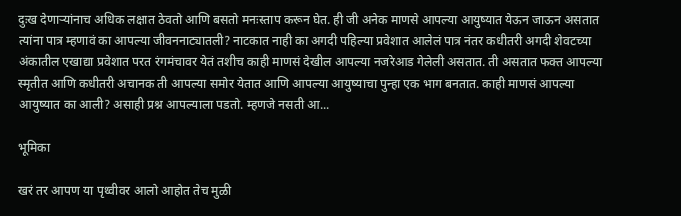दुःख देणाऱ्यांनाच अधिक लक्षात ठेवतो आणि बसतो मनःस्ताप करून घेत. ही जी अनेक माणसे आपल्या आयुष्यात येऊन जाऊन असतात त्यांना पात्र म्हणावं का आपल्या जीवननाट्यातली? नाटकात नाही का अगदी पहिल्या प्रवेशात आलेलं पात्र नंतर कधीतरी अगदी शेवटच्या अंकातील एखाद्या प्रवेशात परत रंगमंचावर येतं तशीच काही माणसं देखील आपल्या नजरेआड गेलेली असतात. ती असतात फक्त आपल्या स्मृतीत आणि कधीतरी अचानक ती आपल्या समोर येतात आणि आपल्या आयुष्याचा पुन्हा एक भाग बनतात. काही माणसं आपल्या आयुष्यात का आली? असाही प्रश्न आपल्याला पडतो. म्हणजे नसती आ...

भूमिका

खरं तर आपण या पृथ्वीवर आलो आहोत तेच मुळी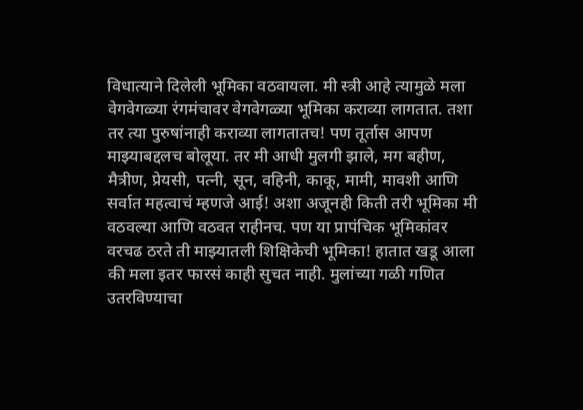विधात्याने दिलेली भूमिका वठवायला. मी स्त्री आहे त्यामुळे मला वेगवेगळ्या रंगमंचावर वेगवेगळ्या भूमिका कराव्या लागतात. तशा तर त्या पुरुषांनाही कराव्या लागतातच! पण तूर्तास आपण माझ्याबद्दलच बोलूया. तर मी आधी मुलगी झाले, मग बहीण, मैत्रीण, प्रेयसी, पत्नी, सून, वहिनी, काकू, मामी, मावशी आणि सर्वात महत्वाचं म्हणजे आई! अशा अजूनही किती तरी भूमिका मी वठवल्या आणि वठवत राहीनच. पण या प्रापंचिक भूमिकांवर वरचढ ठरते ती माझ्यातली शिक्षिकेची भूमिका! हातात खडू आला की मला इतर फारसं काही सुचत नाही. मुलांच्या गळी गणित उतरविण्याचा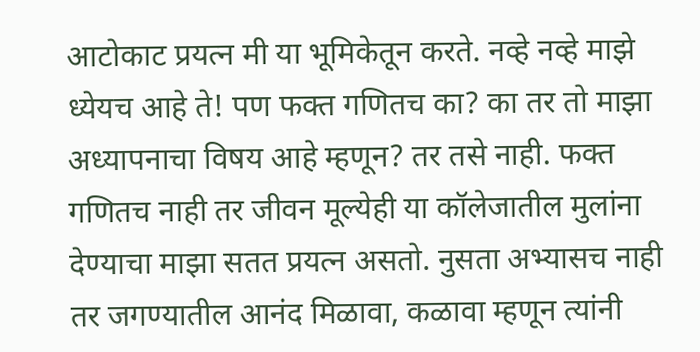आटोकाट प्रयत्न मी या भूमिकेतून करते. नव्हे नव्हे माझे ध्येयच आहे ते! पण फक्त गणितच का? का तर तो माझा अध्यापनाचा विषय आहे म्हणून? तर तसे नाही. फक्त गणितच नाही तर जीवन मूल्येही या कॉलेजातील मुलांना देण्याचा माझा सतत प्रयत्न असतो. नुसता अभ्यासच नाही तर जगण्यातील आनंद मिळावा, कळावा म्हणून त्यांनी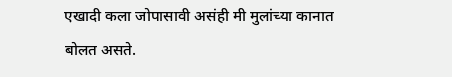एखादी कला जोपासावी असंही मी मुलांच्या कानात बोलत असते.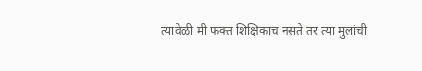त्यावेळी मी फक्त शिक्षिकाच नसते तर त्या मुलांची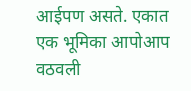आईपण असते. एकात एक भूमिका आपोआप वठवली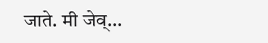जाते. मी जेव्...